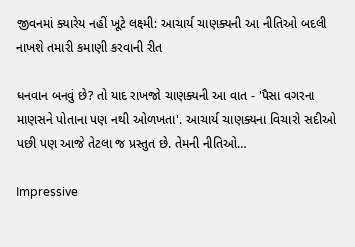જીવનમાં ક્યારેય નહીં ખૂટે લક્ષ્મી: આચાર્ય ચાણક્યની આ નીતિઓ બદલી નાખશે તમારી કમાણી કરવાની રીત

ધનવાન બનવું છે? તો યાદ રાખજો ચાણક્યની આ વાત - 'પૈસા વગરના માણસને પોતાના પણ નથી ઓળખતા'. આચાર્ય ચાણક્યના વિચારો સદીઓ પછી પણ આજે તેટલા જ પ્રસ્તુત છે. તેમની નીતિઓ…

Impressive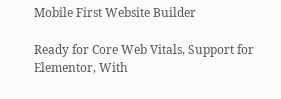Mobile First Website Builder

Ready for Core Web Vitals, Support for Elementor, With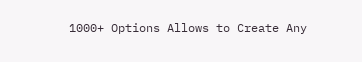1000+ Options Allows to Create Any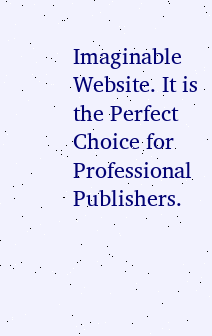Imaginable Website. It is the Perfect Choice for Professional Publishers.